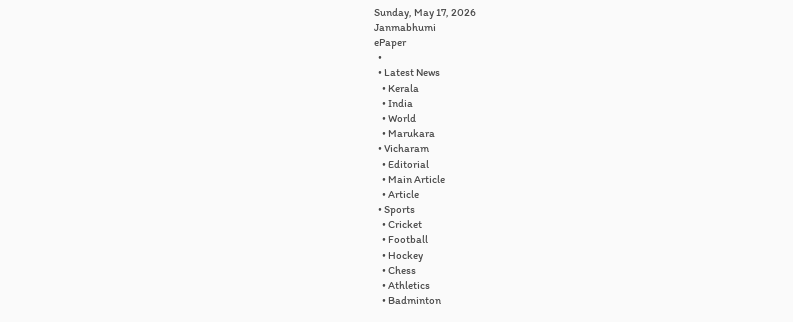Sunday, May 17, 2026
Janmabhumi
ePaper
  •
  • Latest News
    • Kerala
    • India
    • World
    • Marukara
  • Vicharam
    • Editorial
    • Main Article
    • Article
  • Sports
    • Cricket
    • Football
    • Hockey
    • Chess
    • Athletics
    • Badminton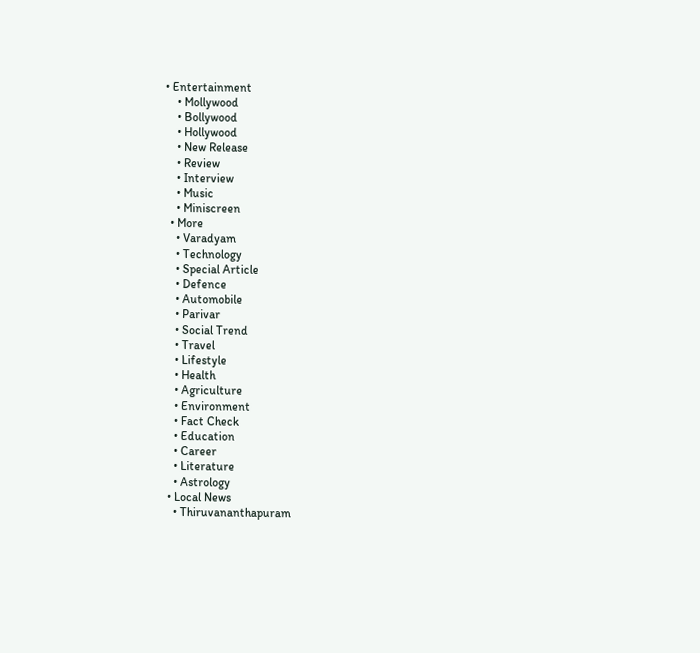• Entertainment
    • Mollywood
    • Bollywood
    • Hollywood
    • New Release
    • Review
    • Interview
    • Music
    • Miniscreen
  • More
    • Varadyam
    • Technology
    • Special Article
    • Defence
    • Automobile
    • Parivar
    • Social Trend
    • Travel
    • Lifestyle
    • Health
    • Agriculture
    • Environment
    • Fact Check
    • Education
    • Career
    • Literature
    • Astrology
  • Local News
    • Thiruvananthapuram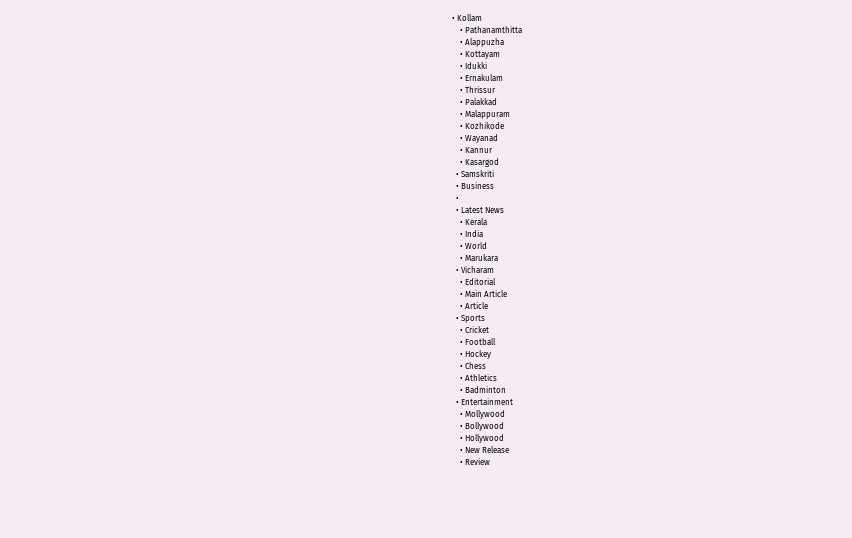• Kollam
    • Pathanamthitta
    • Alappuzha
    • Kottayam
    • Idukki
    • Ernakulam
    • Thrissur
    • Palakkad
    • Malappuram
    • Kozhikode
    • Wayanad
    • Kannur
    • Kasargod
  • Samskriti
  • Business
  •
  • Latest News
    • Kerala
    • India
    • World
    • Marukara
  • Vicharam
    • Editorial
    • Main Article
    • Article
  • Sports
    • Cricket
    • Football
    • Hockey
    • Chess
    • Athletics
    • Badminton
  • Entertainment
    • Mollywood
    • Bollywood
    • Hollywood
    • New Release
    • Review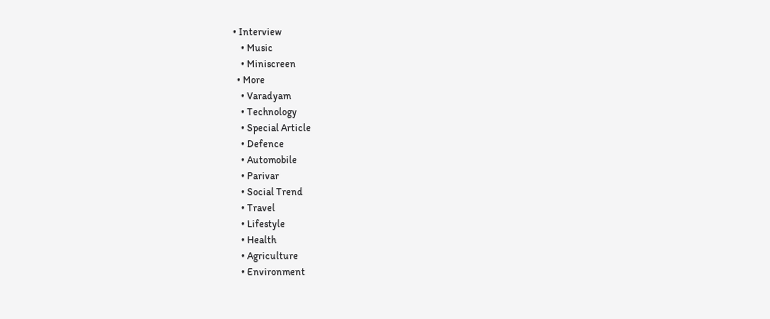• Interview
    • Music
    • Miniscreen
  • More
    • Varadyam
    • Technology
    • Special Article
    • Defence
    • Automobile
    • Parivar
    • Social Trend
    • Travel
    • Lifestyle
    • Health
    • Agriculture
    • Environment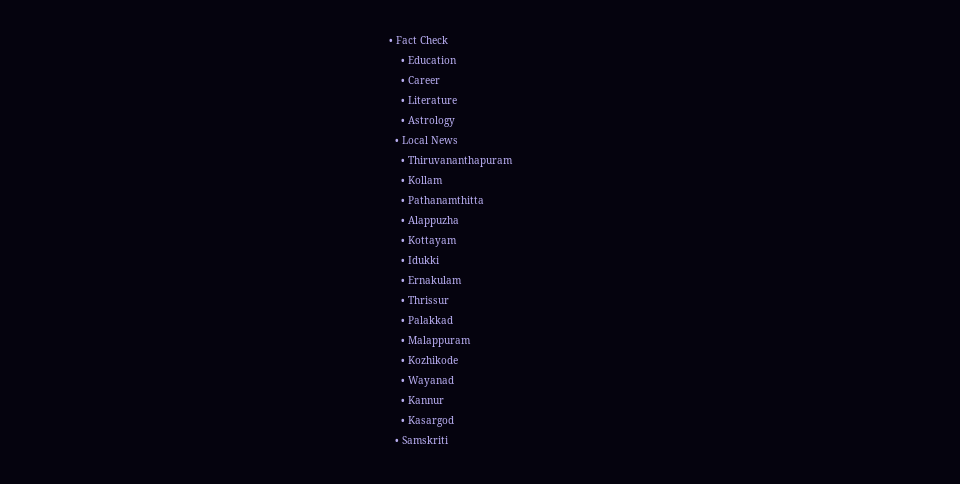• Fact Check
    • Education
    • Career
    • Literature
    • Astrology
  • Local News
    • Thiruvananthapuram
    • Kollam
    • Pathanamthitta
    • Alappuzha
    • Kottayam
    • Idukki
    • Ernakulam
    • Thrissur
    • Palakkad
    • Malappuram
    • Kozhikode
    • Wayanad
    • Kannur
    • Kasargod
  • Samskriti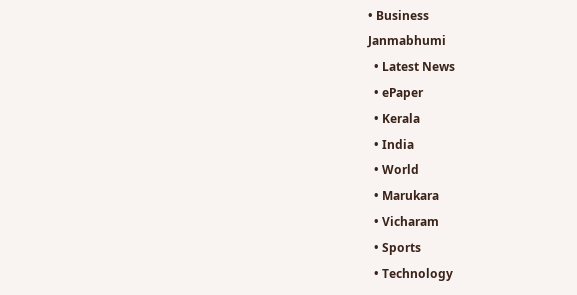• Business
Janmabhumi
  • Latest News
  • ePaper
  • Kerala
  • India
  • World
  • Marukara
  • Vicharam
  • Sports
  • Technology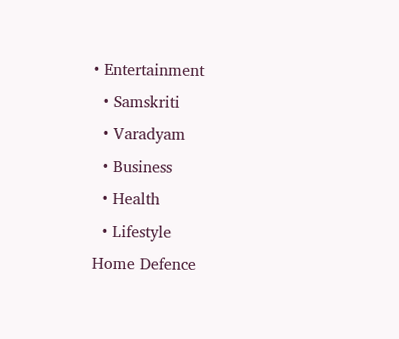• Entertainment
  • Samskriti
  • Varadyam
  • Business
  • Health
  • Lifestyle
Home Defence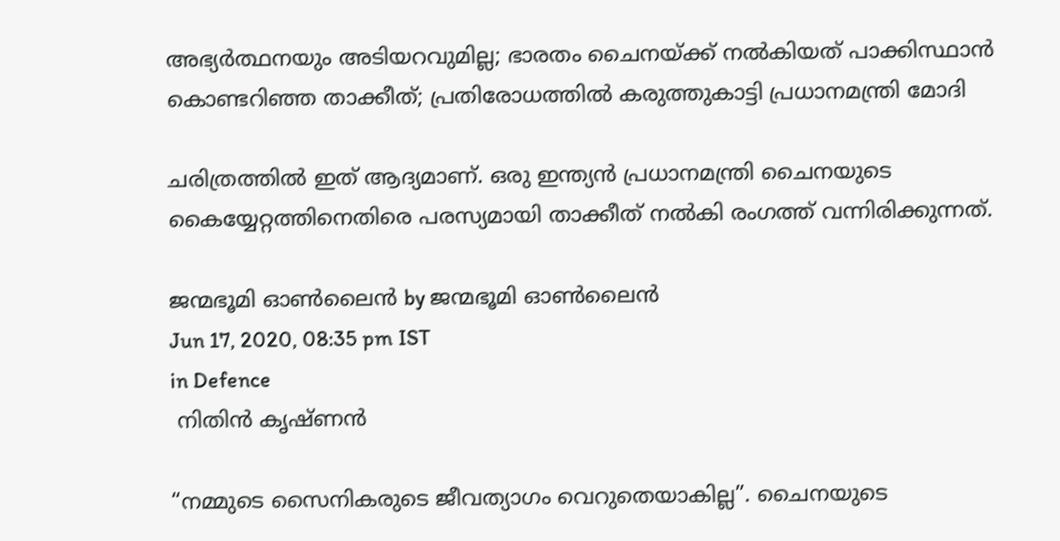അഭ്യർത്ഥനയും അടിയറവുമില്ല; ഭാരതം ചൈനയ്‌ക്ക് നല്‍കിയത് പാക്കിസ്ഥാന്‍ കൊണ്ടറിഞ്ഞ താക്കീത്; പ്രതിരോധത്തില്‍ കരുത്തുകാട്ടി പ്രധാനമന്ത്രി മോദി

ചരിത്രത്തില്‍ ഇത് ആദ്യമാണ്. ഒരു ഇന്ത്യന്‍ പ്രധാനമന്ത്രി ചൈനയുടെ കൈയ്യേറ്റത്തിനെതിരെ പരസ്യമായി താക്കീത് നല്‍കി രംഗത്ത് വന്നിരിക്കുന്നത്.

ജന്മഭൂമി ഓണ്‍ലൈന്‍ by ജന്മഭൂമി ഓണ്‍ലൈന്‍
Jun 17, 2020, 08:35 pm IST
in Defence
 നിതിന്‍ കൃഷ്ണന്‍

“നമ്മുടെ സൈനികരുടെ ജീവത്യാഗം വെറുതെയാകില്ല”. ചൈനയുടെ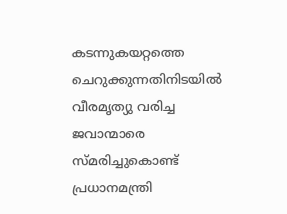കടന്നുകയറ്റത്തെ ചെറുക്കുന്നതിനിടയില്‍ വീരമൃത്യു വരിച്ച ജവാന്മാരെ സ്മരിച്ചുകൊണ്ട് പ്രധാനമന്ത്രി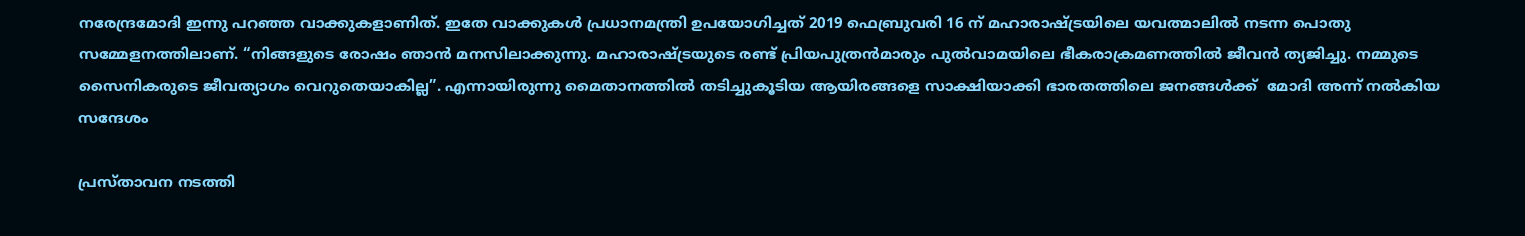നരേന്ദ്രമോദി ഇന്നു പറഞ്ഞ വാക്കുകളാണിത്. ഇതേ വാക്കുകള്‍ പ്രധാനമന്ത്രി ഉപയോഗിച്ചത് 2019 ഫെബ്രുവരി 16 ന് മഹാരാഷ്‌ട്രയിലെ യവത്മാലില്‍ നടന്ന പൊതു സമ്മേളനത്തിലാണ്. “നിങ്ങളുടെ രോഷം ഞാന്‍ മനസിലാക്കുന്നു. മഹാരാഷ്‌ട്രയുടെ രണ്ട് പ്രിയപുത്രന്‍മാരും പുല്‍വാമയിലെ ഭീകരാക്രമണത്തില്‍ ജീവന്‍ ത്യജിച്ചു. നമ്മുടെ സൈനികരുടെ ജീവത്യാഗം വെറുതെയാകില്ല”. എന്നായിരുന്നു മൈതാനത്തില്‍ തടിച്ചുകൂടിയ ആയിരങ്ങളെ സാക്ഷിയാക്കി ഭാരതത്തിലെ ജനങ്ങള്‍ക്ക്  മോദി അന്ന്‌ നല്‍കിയ സന്ദേശം

പ്രസ്താവന നടത്തി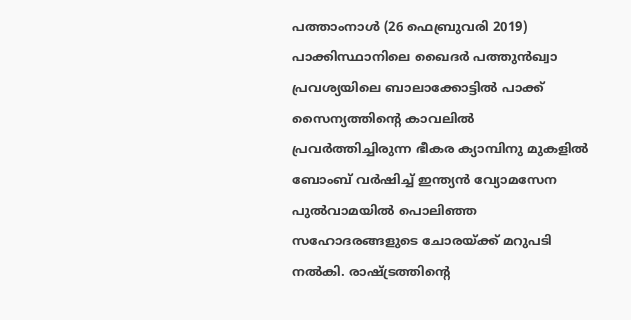പത്താംനാള്‍ (26 ഫെബ്രുവരി 2019) പാക്കിസ്ഥാനിലെ ഖൈദര്‍ പത്തുന്‍ഖ്വാ പ്രവശ്യയിലെ ബാലാക്കോട്ടില്‍ പാക്ക് സൈന്യത്തിന്റെ കാവലില്‍ പ്രവര്‍ത്തിച്ചിരുന്ന ഭീകര ക്യാമ്പിനു മുകളില്‍ ബോംബ് വര്‍ഷിച്ച് ഇന്ത്യന്‍ വ്യോമസേന പുല്‍വാമയില്‍ പൊലിഞ്ഞ സഹോദരങ്ങളുടെ ചോരയ്‌ക്ക് മറുപടി നല്‍കി. രാഷ്‌ട്രത്തിന്റെ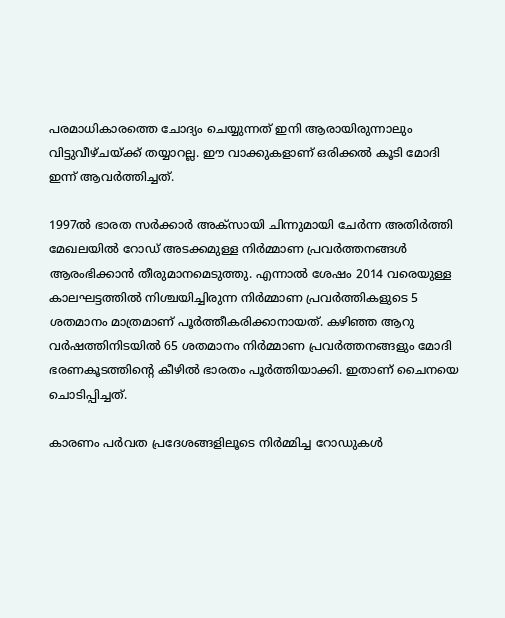പരമാധികാരത്തെ ചോദ്യം ചെയ്യുന്നത് ഇനി ആരായിരുന്നാലും വിട്ടുവീഴ്ചയ്‌ക്ക് തയ്യാറല്ല. ഈ വാക്കുകളാണ് ഒരിക്കല്‍ കൂടി മോദി ഇന്ന് ആവര്‍ത്തിച്ചത്.

1997ല്‍ ഭാരത സര്‍ക്കാര്‍ അക്‌സായി ചിന്നുമായി ചേര്‍ന്ന അതിര്‍ത്തി മേഖലയില്‍ റോഡ് അടക്കമുള്ള നിര്‍മ്മാണ പ്രവര്‍ത്തനങ്ങള്‍ ആരംഭിക്കാന്‍ തീരുമാനമെടുത്തു. എന്നാല്‍ ശേഷം 2014 വരെയുള്ള കാലഘട്ടത്തില്‍ നിശ്ചയിച്ചിരുന്ന നിര്‍മ്മാണ പ്രവര്‍ത്തികളുടെ 5 ശതമാനം മാത്രമാണ് പൂര്‍ത്തീകരിക്കാനായത്. കഴിഞ്ഞ ആറു വര്‍ഷത്തിനിടയില്‍ 65 ശതമാനം നിര്‍മ്മാണ പ്രവര്‍ത്തനങ്ങളും മോദി ഭരണകൂടത്തിന്റെ കീഴില്‍ ഭാരതം പൂര്‍ത്തിയാക്കി. ഇതാണ് ചൈനയെ ചൊടിപ്പിച്ചത്.

കാരണം പര്‍വത പ്രദേശങ്ങളിലൂടെ നിര്‍മ്മിച്ച റോഡുകള്‍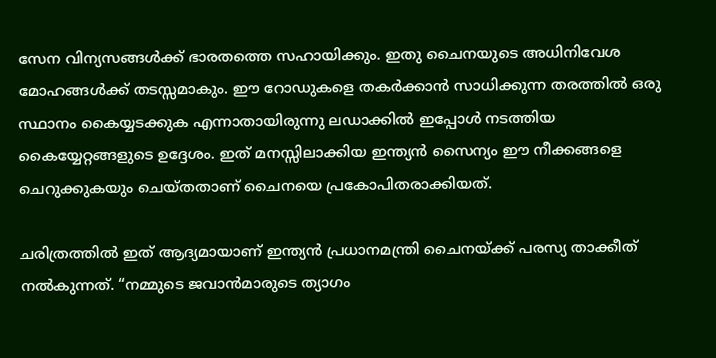സേന വിന്യസങ്ങള്‍ക്ക് ഭാരതത്തെ സഹായിക്കും. ഇതു ചൈനയുടെ അധിനിവേശ മോഹങ്ങള്‍ക്ക്‌ തടസ്സമാകും. ഈ റോഡുകളെ തകര്‍ക്കാന്‍ സാധിക്കുന്ന തരത്തില്‍ ഒരു സ്ഥാനം കൈയ്യടക്കുക എന്നാതായിരുന്നു ലഡാക്കില്‍ ഇപ്പോള്‍ നടത്തിയ കൈയ്യേറ്റങ്ങളുടെ ഉദ്ദേശം. ഇത് മനസ്സിലാക്കിയ ഇന്ത്യന്‍ സൈന്യം ഈ നീക്കങ്ങളെ ചെറുക്കുകയും ചെയ്തതാണ് ചൈനയെ പ്രകോപിതരാക്കിയത്.

ചരിത്രത്തില്‍ ഇത് ആദ്യമായാണ്‌ ഇന്ത്യന്‍ പ്രധാനമന്ത്രി ചൈനയ്‌ക്ക്‌ പരസ്യ താക്കീത് നല്‍കുന്നത്. “നമ്മുടെ ജവാന്‍മാരുടെ ത്യാഗം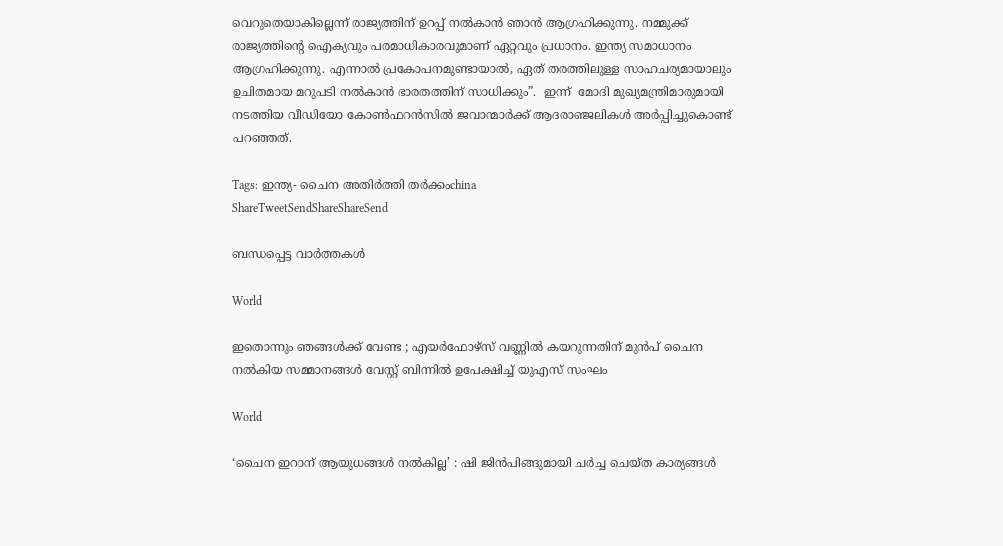വെറുതെയാകില്ലെന്ന് രാജ്യത്തിന് ഉറപ്പ് നല്‍കാന്‍ ഞാന്‍ ആഗ്രഹിക്കുന്നു. നമ്മുക്ക് രാജ്യത്തിന്റെ ഐക്യവും പരമാധികാരവുമാണ് ഏറ്റവും പ്രധാനം. ഇന്ത്യ സമാധാനം ആഗ്രഹിക്കുന്നു. എന്നാല്‍ പ്രകോപനമുണ്ടായാല്‍, ഏത് തരത്തിലുള്ള സാഹചര്യമായാലും ഉചിതമായ മറുപടി നല്‍കാന്‍ ഭാരതത്തിന് സാധിക്കും”.  ഇന്ന്  മോദി മുഖ്യമന്ത്രിമാരുമായി നടത്തിയ വീഡിയോ കോണ്‍ഫറന്‍സില്‍ ജവാന്മാര്‍ക്ക് ആദരാഞ്ജലികള്‍ അര്‍പ്പിച്ചുകൊണ്ട് പറഞ്ഞത്.

Tags: ഇന്ത്യ- ചൈന അതിര്‍ത്തി തര്‍ക്കംchina
ShareTweetSendShareShareSend

ബന്ധപ്പെട്ട വാര്‍ത്തകള്‍

World

ഇതൊന്നും ഞങ്ങൾക്ക് വേണ്ട ; എയർഫോഴ്‌സ് വണ്ണിൽ കയറുന്നതിന് മുൻപ് ചൈന നൽകിയ സമ്മാനങ്ങൾ വേസ്റ്റ് ബിന്നിൽ ഉപേക്ഷിച്ച് യുഎസ് സംഘം

World

‘ചൈന ഇറാന് ആയുധങ്ങൾ നൽകില്ല’ : ഷി ജിൻപിങ്ങുമായി ചർച്ച ചെയ്ത കാര്യങ്ങൾ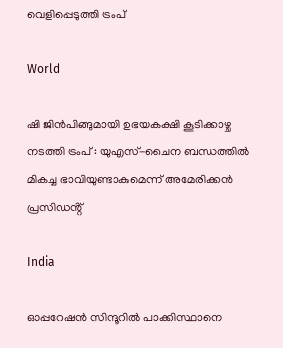വെളിപ്പെടുത്തി ട്രംപ്

World

ഷി ജിൻപിങ്ങുമായി ഉഭയകക്ഷി കൂടിക്കാഴ്ച നടത്തി ട്രംപ് : യുഎസ്-ചൈന ബന്ധത്തിൽ മികച്ച ഭാവിയുണ്ടാകുമെന്ന് അമേരിക്കൻ പ്രസിഡൻ്റ്

India

ഓപ്പറേഷന്‍ സിന്ദൂറില്‍ പാക്കിസ്ഥാനെ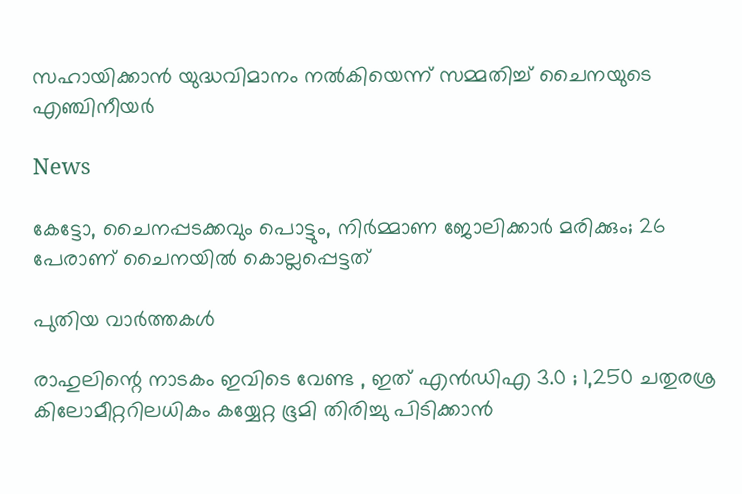സഹായിക്കാന്‍ യുദ്ധവിമാനം നല്‍കിയെന്ന് സമ്മതിച്ച് ചൈനയുടെ എഞ്ചിനീയര്‍

News

കേട്ടോ, ചൈനപ്പടക്കവും പൊട്ടും, നിർമ്മാണ ജോലിക്കാർ മരിക്കും; 26 പേരാണ് ചൈനയിൽ കൊല്ലപ്പെട്ടത്

പുതിയ വാര്‍ത്തകള്‍

രാഹുലിന്റെ നാടകം ഇവിടെ വേണ്ട , ഇത് എൻ‌ഡി‌എ 3.0 ; 1,250 ചതുരശ്ര കിലോമീറ്ററിലധികം കയ്യേറ്റ ഭൂമി തിരിച്ചു പിടിക്കാൻ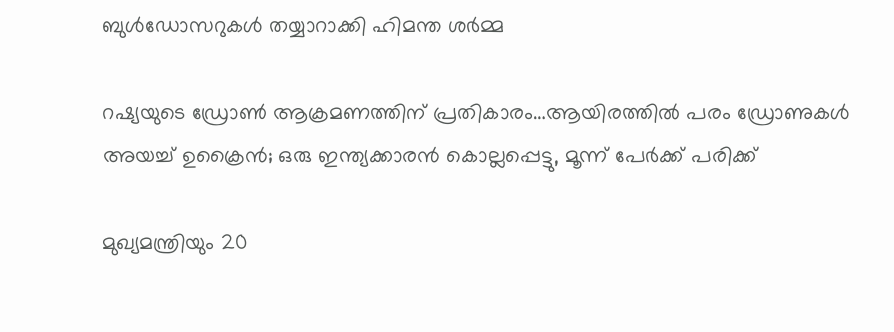ബുൾഡോസറുകൾ തയ്യാറാക്കി ഹിമന്ത ശർമ്മ

റഷ്യയുടെ ഡ്രോണ്‍ ആക്രമണത്തിന് പ്രതികാരം…ആയിരത്തില്‍ പരം ഡ്രോണുകള്‍ അയച്ച് ഉക്രൈന്‍; ഒരു ഇന്ത്യക്കാരന്‍ കൊല്ലപ്പെട്ടു, മൂന്ന് പേര്‍ക്ക് പരിക്ക്

മുഖ്യമന്ത്രിയും 20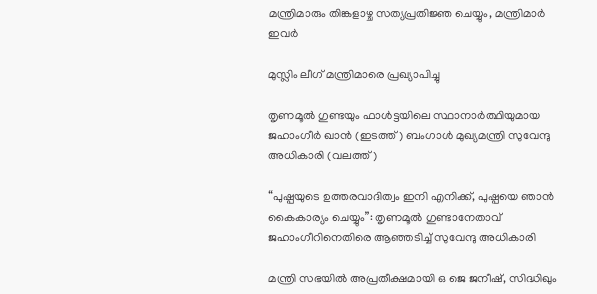മന്ത്രിമാരും തിങ്കളാഴ്ച സത്യപ്രതിജ്ഞ ചെയ്യും, മന്ത്രിമാര്‍ ഇവര്‍

മുസ്ലിം ലീഗ് മന്ത്രിമാരെ പ്രഖ്യാപിച്ചു

തൃണമൂല്‍ ഗുണ്ടയും ഫാള്‍ട്ടയിലെ സ്ഥാനാര്‍ത്ഥിയുമായ ജഹാംഗീര്‍ ഖാന്‍ (ഇടത്ത്) ബംഗാള്‍ മുഖ്യമന്ത്രി സുവേന്ദു അധികാരി (വലത്ത്)

“പുഷ്പയുടെ ഉത്തരവാദിത്വം ഇനി എനിക്ക്, പുഷ്പയെ ഞാന്‍ കൈകാര്യം ചെയ്യും”: തൃണമൂല്‍ ഗുണ്ടാനേതാവ് ജഹാംഗീറിനെതിരെ ആഞ്ഞടിച്ച് സുവേന്ദു അധികാരി

മന്ത്രി സഭയില്‍ അപ്രതീക്ഷമായി ഒ ജെ ജനീഷ്, സിദ്ധിഖും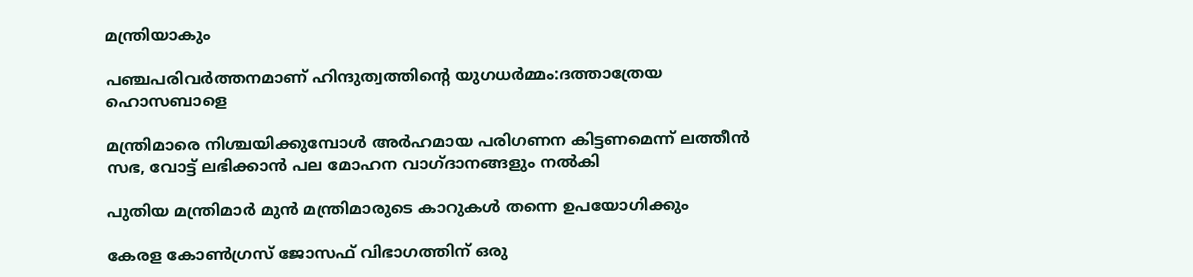മന്ത്രിയാകും

പഞ്ചപരിവര്‍ത്തനമാണ് ഹിന്ദുത്വത്തിന്റെ യുഗധര്‍മ്മം:ദത്താത്രേയ ഹൊസബാളെ

മന്ത്രിമാരെ നിശ്ചയിക്കുമ്പോള്‍ അര്‍ഹമായ പരിഗണന കിട്ടണമെന്ന് ലത്തീന്‍ സഭ, വോട്ട് ലഭിക്കാന്‍ പല മോഹന വാഗ്ദാനങ്ങളും നല്‍കി

പുതിയ മന്ത്രിമാര്‍ മുന്‍ മന്ത്രിമാരുടെ കാറുകള്‍ തന്നെ ഉപയോഗിക്കും

കേരള കോണ്‍ഗ്രസ് ജോസഫ് വിഭാഗത്തിന് ഒരു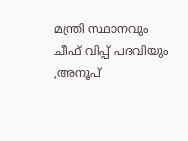മന്ത്രി സ്ഥാനവും ചീഫ് വിപ്പ് പദവിയും ,അനൂപ്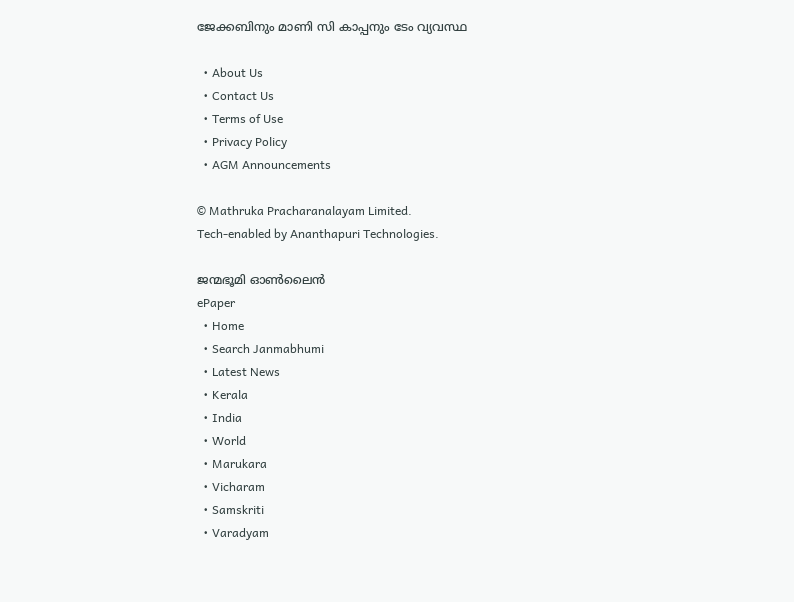ജേക്കബിനും മാണി സി കാപ്പനും ടേം വ്യവസ്ഥ

  • About Us
  • Contact Us
  • Terms of Use
  • Privacy Policy
  • AGM Announcements

© Mathruka Pracharanalayam Limited.
Tech-enabled by Ananthapuri Technologies.

ജന്മഭൂമി ഓണ്‍ലൈന്‍
ePaper
  • Home
  • Search Janmabhumi
  • Latest News
  • Kerala
  • India
  • World
  • Marukara
  • Vicharam
  • Samskriti
  • Varadyam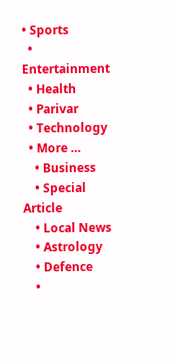• Sports
  • Entertainment
  • Health
  • Parivar
  • Technology
  • More …
    • Business
    • Special Article
    • Local News
    • Astrology
    • Defence
    •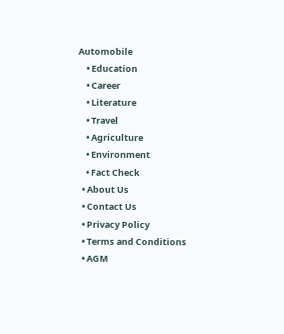Automobile
    • Education
    • Career
    • Literature
    • Travel
    • Agriculture
    • Environment
    • Fact Check
  • About Us
  • Contact Us
  • Privacy Policy
  • Terms and Conditions
  • AGM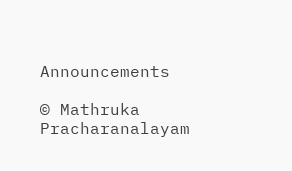Announcements

© Mathruka Pracharanalayam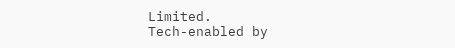Limited.
Tech-enabled by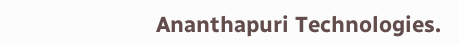Ananthapuri Technologies.